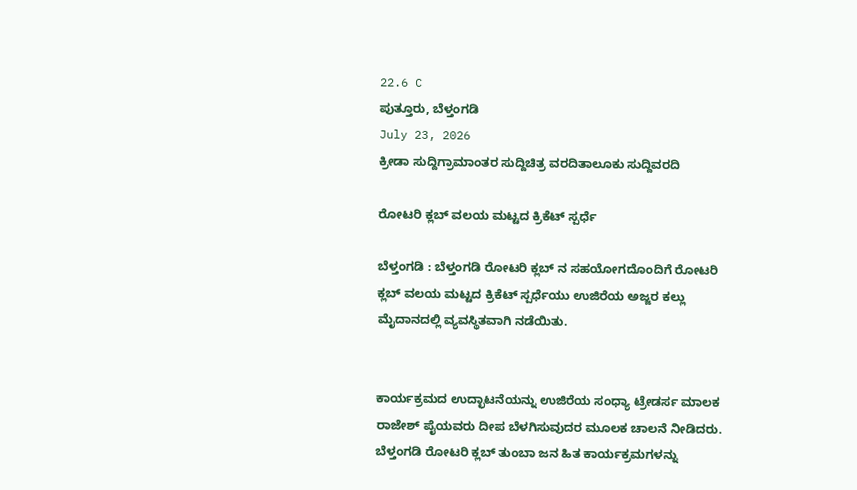22.6 C
ಪುತ್ತೂರು, ಬೆಳ್ತಂಗಡಿ
July 23, 2026
ಕ್ರೀಡಾ ಸುದ್ದಿಗ್ರಾಮಾಂತರ ಸುದ್ದಿಚಿತ್ರ ವರದಿತಾಲೂಕು ಸುದ್ದಿವರದಿ

ರೋಟರಿ ಕ್ಲಬ್ ವಲಯ ಮಟ್ಟದ ಕ್ರಿಕೆಟ್ ಸ್ಪರ್ಧೆ

ಬೆಳ್ತಂಗಡಿ : ಬೆಳ್ತಂಗಡಿ ರೋಟರಿ ಕ್ಲಬ್ ನ ಸಹಯೋಗದೊಂದಿಗೆ ರೋಟರಿ ಕ್ಲಬ್ ವಲಯ ಮಟ್ಟದ ಕ್ರಿಕೆಟ್ ಸ್ಪರ್ಧೆಯು ಉಜಿರೆಯ ಅಜ್ಜರ ಕಲ್ಲು ಮೈದಾನದಲ್ಲಿ ವ್ಯವಸ್ಥಿತವಾಗಿ ನಡೆಯಿತು.


ಕಾರ್ಯಕ್ರಮದ ಉದ್ಛಾಟನೆಯನ್ನು ಉಜಿರೆಯ ಸಂಧ್ಯಾ ಟ್ರೇಡರ್ಸ ಮಾಲಕ ರಾಜೇಶ್ ಪೈಯವರು ದೀಪ ಬೆಳಗಿಸುವುದರ ಮೂಲಕ ಚಾಲನೆ ನೀಡಿದರು. ಬೆಳ್ತಂಗಡಿ ರೋಟರಿ ಕ್ಲಬ್ ತುಂಬಾ ಜನ ಹಿತ ಕಾರ್ಯಕ್ರಮಗಳನ್ನು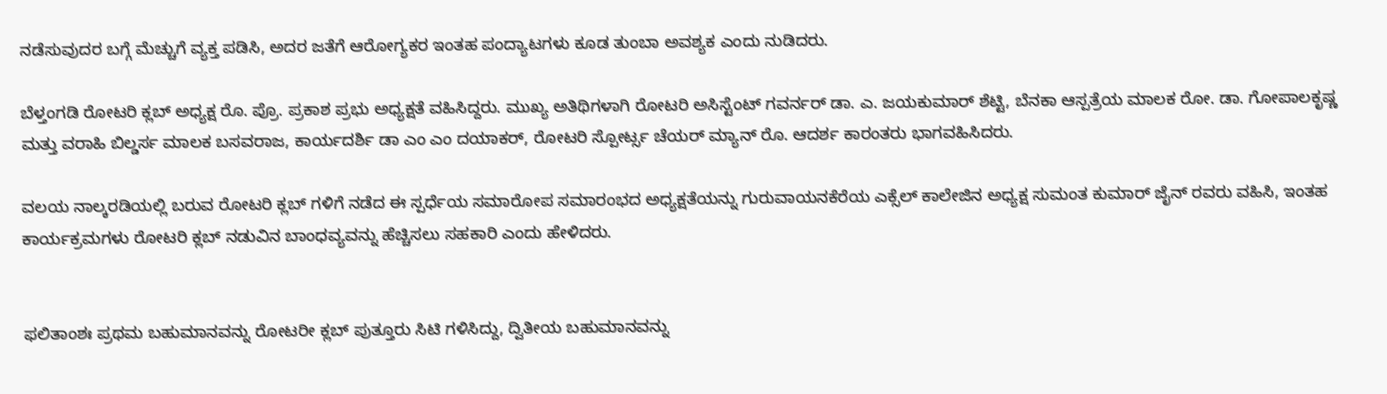ನಡೆಸುವುದರ ಬಗ್ಗೆ ಮೆಚ್ಚುಗೆ ವ್ಯಕ್ತ ಪಡಿಸಿ, ಅದರ ಜತೆಗೆ ಆರೋಗ್ಯಕರ ಇಂತಹ ಪಂದ್ಯಾಟಗಳು ಕೂಡ ತುಂಬಾ ಅವಶ್ಯಕ ಎಂದು ನುಡಿದರು.

ಬೆಳ್ತಂಗಡಿ ರೋಟರಿ ಕ್ಲಬ್ ಅಧ್ಯಕ್ಷ ರೊ. ಪ್ರೊ. ಪ್ರಕಾಶ ಪ್ರಭು ಅಧ್ಯಕ್ಷತೆ ವಹಿಸಿದ್ದರು. ಮುಖ್ಯ ಅತಿಥಿಗಳಾಗಿ ರೋಟರಿ ಅಸಿಸ್ಟೆಂಟ್ ಗವರ್ನರ್ ಡಾ. ಎ. ಜಯಕುಮಾರ್ ಶೆಟ್ಟಿ, ಬೆನಕಾ ಆಸ್ಪತ್ರೆಯ ಮಾಲಕ ರೋ. ಡಾ. ಗೋಪಾಲಕೃಷ್ಣ ಮತ್ತು ವರಾಹಿ ಬಿಲ್ಡರ್ಸ ಮಾಲಕ ಬಸವರಾಜ, ಕಾರ್ಯದರ್ಶಿ ಡಾ ಎಂ ಎಂ ದಯಾಕರ್, ರೋಟರಿ ಸ್ಪೋರ್ಟ್ಸ ಚೆಯರ್ ಮ್ಯಾನ್ ರೊ. ಆದರ್ಶ ಕಾರಂತರು ಭಾಗವಹಿಸಿದರು.

ವಲಯ ನಾಲ್ಕರಡಿಯಲ್ಲಿ ಬರುವ ರೋಟರಿ ಕ್ಲಬ್ ಗಳಿಗೆ ನಡೆದ ಈ ಸ್ಪರ್ಧೆಯ ಸಮಾರೋಪ ಸಮಾರಂಭದ ಅಧ್ಯಕ್ಷತೆಯನ್ನು ಗುರುವಾಯನಕೆರೆಯ ಎಕ್ಸೆಲ್ ಕಾಲೇಜಿನ ಅಧ್ಯಕ್ಷ ಸುಮಂತ ಕುಮಾರ್ ಜೈನ್ ರವರು ವಹಿಸಿ, ಇಂತಹ ಕಾರ್ಯಕ್ರಮಗಳು ರೋಟರಿ ಕ್ಲಬ್ ನಡುವಿನ ಬಾಂಧವ್ಯವನ್ನು ಹೆಚ್ಚಿಸಲು ಸಹಕಾರಿ ಎಂದು ಹೇಳಿದರು.


ಫಲಿತಾಂಶಃ ಪ್ರಥಮ ಬಹುಮಾನವನ್ನು ರೋಟರೀ ಕ್ಲಬ್ ಪುತ್ತೂರು ಸಿಟಿ ಗಳಿಸಿದ್ದು, ದ್ವಿತೀಯ ಬಹುಮಾನವನ್ನು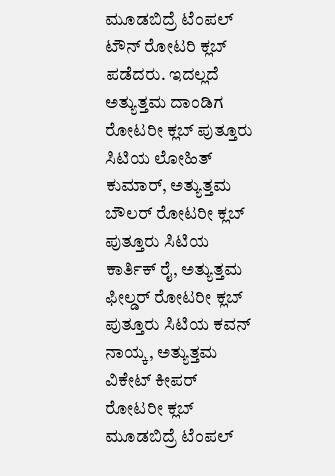ಮೂಡಬಿದ್ರೆ ಟೆಂಪಲ್ ಟೌನ್ ರೋಟರಿ ಕ್ಲಬ್ ಪಡೆದರು. ಇದಲ್ಲದೆ ಅತ್ಯುತ್ತಮ ದಾಂಡಿಗ ರೋಟರೀ ಕ್ಲಬ್ ಪುತ್ತೂರು ಸಿಟಿಯ ಲೋಹಿತ್ ಕುಮಾರ್, ಅತ್ಯುತ್ತಮ ಬೌಲರ್ ರೋಟರೀ ಕ್ಲಬ್ ಪುತ್ತೂರು ಸಿಟಿಯ ಕಾರ್ತಿಕ್ ರೈ, ಅತ್ಯುತ್ತಮ ಫೀಲ್ಡರ್ ರೋಟರೀ ಕ್ಲಬ್ ಪುತ್ತೂರು ಸಿಟಿಯ ಕವನ್ ನಾಯ್ಕ, ಅತ್ಯುತ್ತಮ ವಿಕೇಟ್ ಕೀಪರ್ ರೋಟರೀ ಕ್ಲಬ್ ಮೂಡಬಿದ್ರೆ ಟೆಂಪಲ್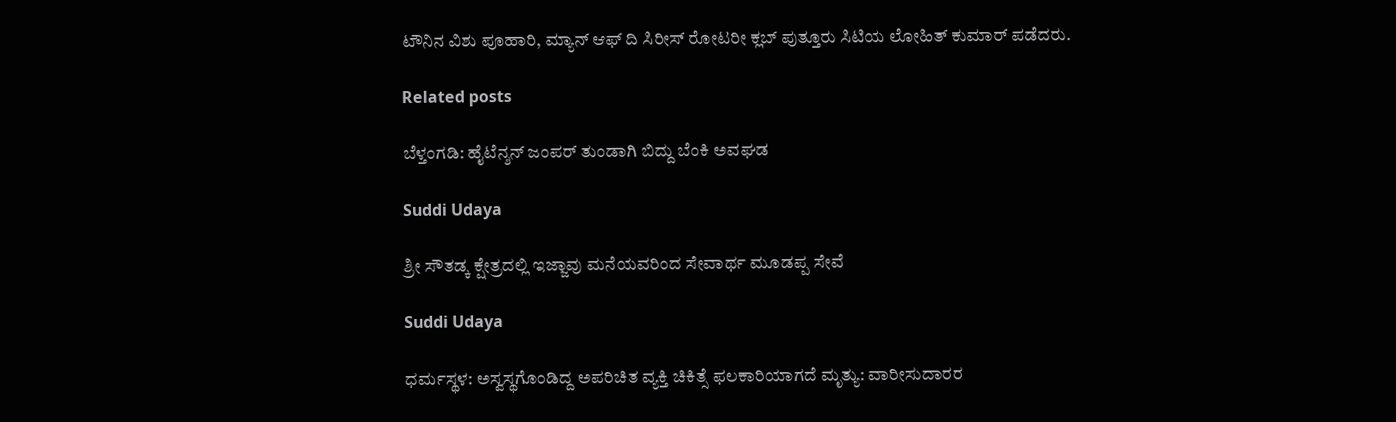ಟೌನಿನ ವಿಶು ಪೂಹಾರಿ, ಮ್ಯಾನ್ ಆಫ್ ದಿ ಸಿರೀಸ್ ರೋಟರೀ ಕ್ಲಬ್ ಪುತ್ತೂರು ಸಿಟಿಯ ಲೋಹಿತ್ ಕುಮಾರ್ ಪಡೆದರು.

Related posts

ಬೆಳ್ತಂಗಡಿ: ಹೈಟೆನ್ಶನ್ ಜಂಪರ್ ತುಂಡಾಗಿ ಬಿದ್ದು ಬೆಂಕಿ ಅವಘಡ

Suddi Udaya

ಶ್ರೀ ಸೌತಡ್ಕ ಕ್ಷೇತ್ರದಲ್ಲಿ ಇಜ್ಜಾವು ಮನೆಯವರಿಂದ ಸೇವಾರ್ಥ ಮೂಡಪ್ಪ ಸೇವೆ

Suddi Udaya

ಧರ್ಮಸ್ಥಳ: ಅಸ್ವಸ್ಥಗೊಂಡಿದ್ದ ಅಪರಿಚಿತ ವ್ಯಕ್ತಿ ಚಿಕಿತ್ಸೆ ಫಲಕಾರಿಯಾಗದೆ ಮೃತ್ಯು: ವಾರೀಸುದಾರರ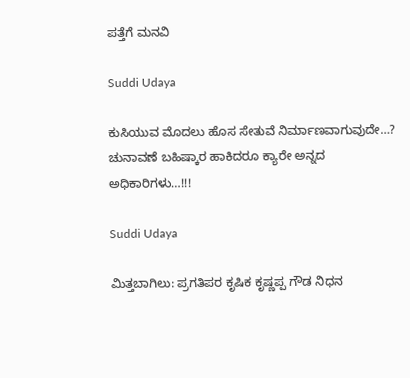ಪತ್ತೆಗೆ ಮನವಿ

Suddi Udaya

ಕುಸಿಯುವ ಮೊದಲು ಹೊಸ ಸೇತುವೆ ನಿರ್ಮಾಣವಾಗುವುದೇ…? ಚುನಾವಣೆ ಬಹಿಷ್ಕಾರ ಹಾಕಿದರೂ ಕ್ಯಾರೇ ಅನ್ನದ ಅಧಿಕಾರಿಗಳು…!!!

Suddi Udaya

ಮಿತ್ತಬಾಗಿಲು: ಪ್ರಗತಿಪರ ಕೃಷಿಕ ಕೃಷ್ಣಪ್ಪ ಗೌಡ ನಿಧನ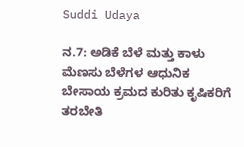Suddi Udaya

ನ.7: ಅಡಿಕೆ ಬೆಳೆ ಮತ್ತು ಕಾಳು ಮೆಣಸು ಬೆಳೆಗಳ ಆಧುನಿಕ ಬೇಸಾಯ ಕ್ರಮದ ಕುರಿತು ಕೃಷಿಕರಿಗೆ ತರಬೇತಿ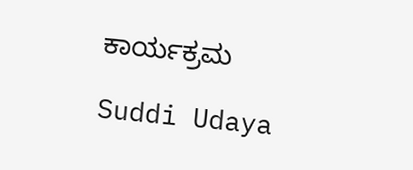ಕಾರ್ಯಕ್ರಮ

Suddi Udaya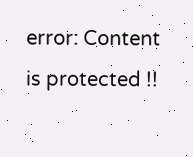error: Content is protected !!